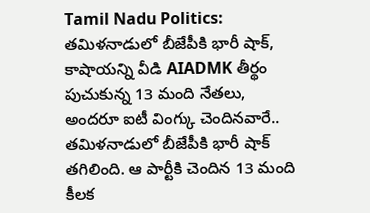Tamil Nadu Politics: తమిళనాడులో బీజేపీకి భారీ షాక్, కాషాయన్ని వీడి AIADMK తీర్థం పుచుకున్న 13 మంది నేతలు, అందరూ ఐటీ వింగ్కు చెందినవారే..
తమిళనాడులో బీజేపీకి భారీ షాక్ తగిలింది. ఆ పార్టీకి చెందిన 13 మంది కీలక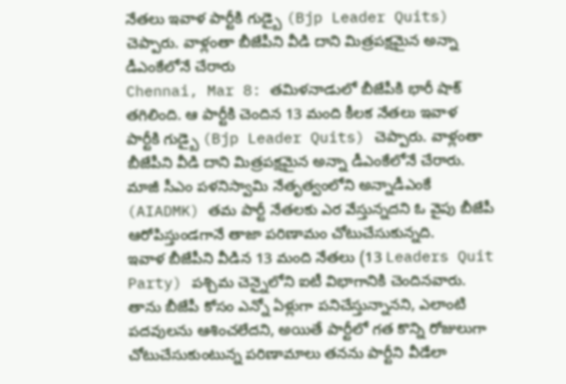నేతలు ఇవాళ పార్టీకి గుడ్బై (Bjp Leader Quits) చెప్పారు. వాళ్లంతా బీజేపీని వీడి దాని మిత్రపక్షమైన అన్నా డీఎంకేలోనే చేరారు
Chennai, Mar 8: తమిళనాడులో బీజేపీకి భారీ షాక్ తగిలింది. ఆ పార్టీకి చెందిన 13 మంది కీలక నేతలు ఇవాళ పార్టీకి గుడ్బై (Bjp Leader Quits) చెప్పారు. వాళ్లంతా బీజేపీని వీడి దాని మిత్రపక్షమైన అన్నా డీఎంకేలోనే చేరారు. మాజీ సీఎం పళనిస్వామి నేతృత్వంలోని అన్నాడీఎంకే (AIADMK) తమ పార్టీ నేతలకు ఎర వేస్తున్నదని ఓ వైపు బీజేపీ ఆరోపిస్తుండగానే తాజా పరిణామం చోటుచేసుకున్నది.
ఇవాళ బీజేపీని వీడిన 13 మంది నేతలు (13 Leaders Quit Party) పశ్చిమ చెన్నైలోని ఐటీ విభాగానికి చెందినవారు. తాను బీజేపీ కోసం ఎన్నో ఏళ్లుగా పనిచేస్తున్నానని, ఎలాంటి పదవులను ఆశించలేదని, అయితే పార్టీలో గత కొన్ని రోజులుగా చోటుచేసుకుంటున్న పరిణామాలు తనను పార్టీని వీడేలా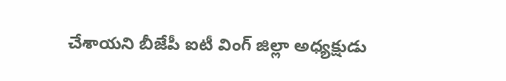చేశాయని బీజేపీ ఐటీ వింగ్ జిల్లా అధ్యక్షుడు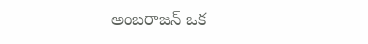అంబరాజన్ ఒక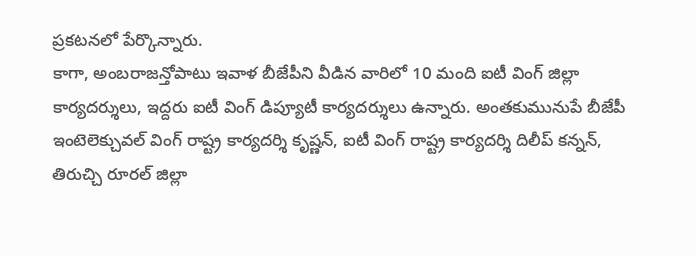ప్రకటనలో పేర్కొన్నారు.
కాగా, అంబరాజన్తోపాటు ఇవాళ బీజేపీని వీడిన వారిలో 10 మంది ఐటీ వింగ్ జిల్లా కార్యదర్శులు, ఇద్దరు ఐటీ వింగ్ డిప్యూటీ కార్యదర్శులు ఉన్నారు. అంతకుమునుపే బీజేపీ ఇంటెలెక్చువల్ వింగ్ రాష్ట్ర కార్యదర్శి కృష్ణన్, ఐటీ వింగ్ రాష్ట్ర కార్యదర్శి దిలీప్ కన్నన్, తిరుచ్చి రూరల్ జిల్లా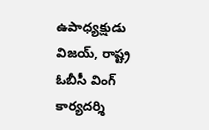ఉపాధ్యక్షుడు విజయ్, రాష్ట్ర ఓబీసీ వింగ్ కార్యదర్శి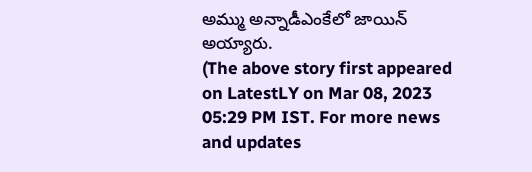అమ్ము అన్నాడీఎంకేలో జాయిన్ అయ్యారు.
(The above story first appeared on LatestLY on Mar 08, 2023 05:29 PM IST. For more news and updates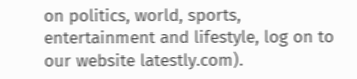on politics, world, sports, entertainment and lifestyle, log on to our website latestly.com).